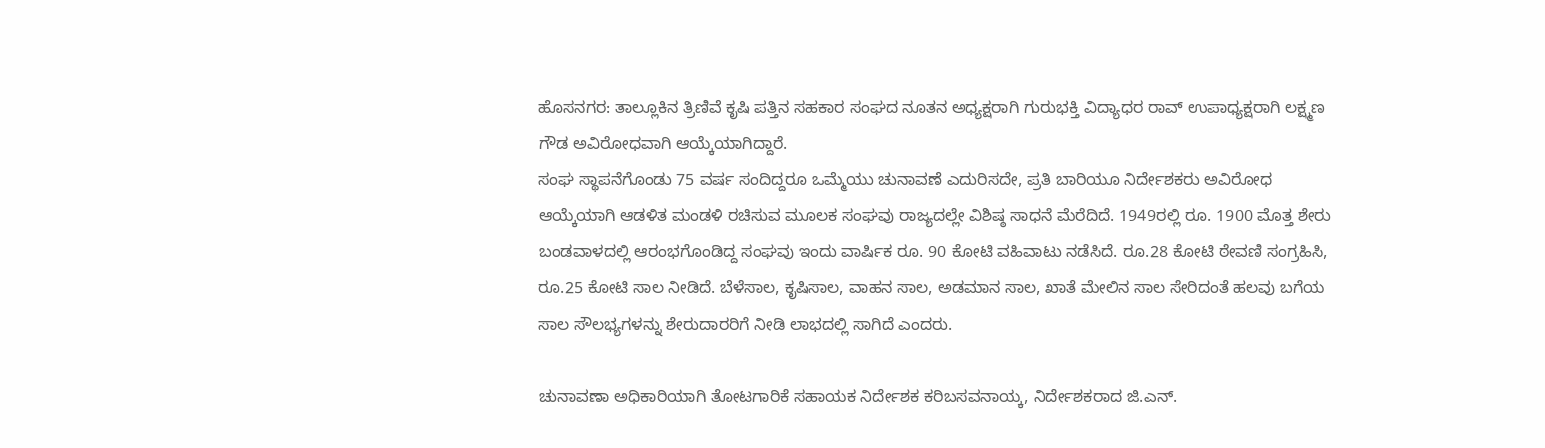ಹೊಸನಗರ: ತಾಲ್ಲೂಕಿನ ತ್ರಿಣಿವೆ ಕೃಷಿ ಪತ್ತಿನ ಸಹಕಾರ ಸಂಘದ ನೂತನ ಅಧ್ಯಕ್ಷರಾಗಿ ಗುರುಭಕ್ತಿ ವಿದ್ಯಾಧರ ರಾವ್ ಉಪಾಧ್ಯಕ್ಷರಾಗಿ ಲಕ್ಷ್ಮಣ ಗೌಡ ಅವಿರೋಧವಾಗಿ ಆಯ್ಕೆಯಾಗಿದ್ದಾರೆ.
ಸಂಘ ಸ್ಥಾಪನೆಗೊಂಡು 75 ವರ್ಷ ಸಂದಿದ್ದರೂ ಒಮ್ಮೆಯು ಚುನಾವಣೆ ಎದುರಿಸದೇ, ಪ್ರತಿ ಬಾರಿಯೂ ನಿರ್ದೇಶಕರು ಅವಿರೋಧ ಆಯ್ಕೆಯಾಗಿ ಆಡಳಿತ ಮಂಡಳಿ ರಚಿಸುವ ಮೂಲಕ ಸಂಘವು ರಾಜ್ಯದಲ್ಲೇ ವಿಶಿಷ್ಠ ಸಾಧನೆ ಮೆರೆದಿದೆ. 1949ರಲ್ಲಿ ರೂ. 1900 ಮೊತ್ತ ಶೇರು ಬಂಡವಾಳದಲ್ಲಿ ಆರಂಭಗೊಂಡಿದ್ದ ಸಂಘವು ಇಂದು ವಾರ್ಷಿಕ ರೂ. 90 ಕೋಟಿ ವಹಿವಾಟು ನಡೆಸಿದೆ. ರೂ.28 ಕೋಟಿ ಠೇವಣಿ ಸಂಗ್ರಹಿಸಿ, ರೂ.25 ಕೋಟಿ ಸಾಲ ನೀಡಿದೆ. ಬೆಳೆಸಾಲ, ಕೃಷಿಸಾಲ, ವಾಹನ ಸಾಲ, ಅಡಮಾನ ಸಾಲ, ಖಾತೆ ಮೇಲಿನ ಸಾಲ ಸೇರಿದಂತೆ ಹಲವು ಬಗೆಯ ಸಾಲ ಸೌಲಭ್ಯಗಳನ್ನು ಶೇರುದಾರರಿಗೆ ನೀಡಿ ಲಾಭದಲ್ಲಿ ಸಾಗಿದೆ ಎಂದರು.

ಚುನಾವಣಾ ಅಧಿಕಾರಿಯಾಗಿ ತೋಟಗಾರಿಕೆ ಸಹಾಯಕ ನಿರ್ದೇಶಕ ಕರಿಬಸವನಾಯ್ಕ, ನಿರ್ದೇಶಕರಾದ ಜಿ.ಎನ್.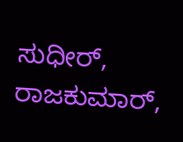ಸುಧೀರ್, ರಾಜಕುಮಾರ್,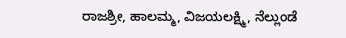ರಾಜಶ್ರೀ, ಹಾಲಮ್ಮ, ವಿಜಯಲಕ್ಷ್ಮಿ, ನೆಲ್ಲುಂಡೆ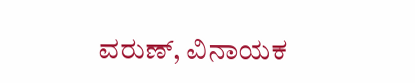ವರುಣ್, ವಿನಾಯಕ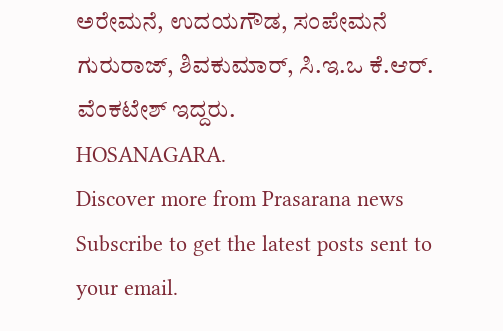ಅರೇಮನೆ, ಉದಯಗೌಡ, ಸಂಪೇಮನೆ ಗುರುರಾಜ್, ಶಿವಕುಮಾರ್, ಸಿ.ಇ.ಒ ಕೆ.ಆರ್. ವೆಂಕಟೇಶ್ ಇದ್ದರು.
HOSANAGARA.
Discover more from Prasarana news
Subscribe to get the latest posts sent to your email.